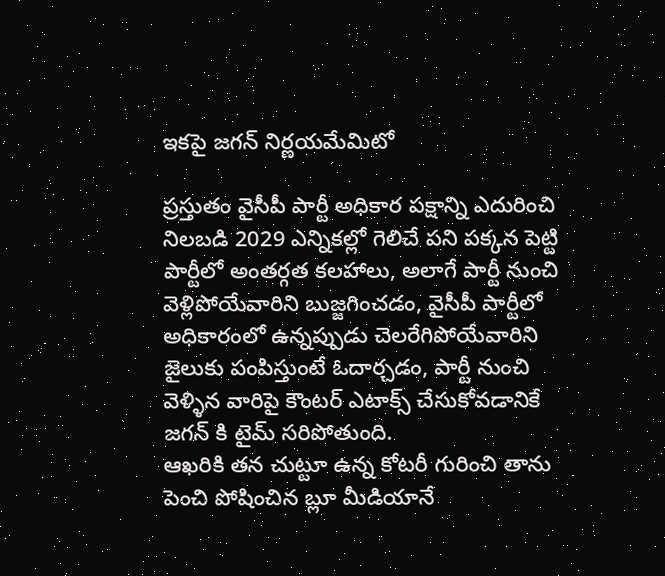ఇకపై జగన్ నిర్ణయమేమిటో

ప్రస్తుతం వైసీపీ పార్టీ అధికార పక్షాన్ని ఎదురించి నిలబడి 2029 ఎన్నికల్లో గెలిచే పని పక్కన పెట్టి పార్టీలో అంతర్గత కలహాలు, అలాగే పార్టీ నుంచి వెళ్లిపోయేవారిని బుజ్జగించడం, వైసీపీ పార్టీలో అధికారంలో ఉన్నప్పుడు చెలరేగిపోయేవారిని జైలుకు పంపిస్తుంటే ఓదార్చడం, పార్టీ నుంచి వెళ్ళిన వారిపై కౌంటర్ ఎటాక్స్ చేసుకోవడానికే జగన్ కి టైమ్ సరిపోతుంది.
ఆఖరికి తన చుట్టూ ఉన్న కోటరీ గురించి తాను పెంచి పోషించిన బ్లూ మీడియానే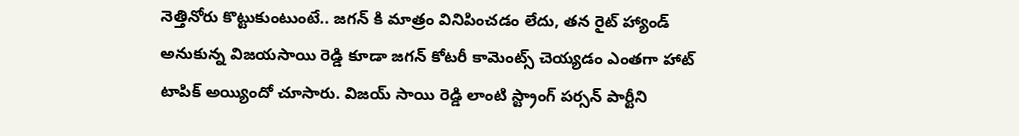నెత్తినోరు కొట్టుకుంటుంటే.. జగన్ కి మాత్రం వినిపించడం లేదు, తన రైట్ హ్యాండ్ అనుకున్న విజయసాయి రెడ్డి కూడా జగన్ కోటరీ కామెంట్స్ చెయ్యడం ఎంతగా హాట్ టాపిక్ అయ్యిందో చూసారు. విజయ్ సాయి రెడ్డి లాంటి స్ట్రాంగ్ పర్సన్ పార్టీని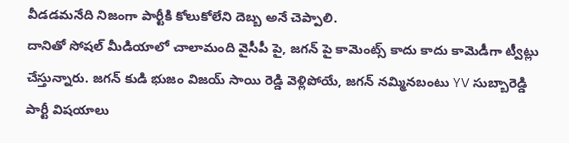వీడడమనేది నిజంగా పార్టీకి కోలుకోలేని దెబ్బ అనే చెప్పాలి.
దానితో సోషల్ మీడియాలో చాలామంది వైసీపీ పై, జగన్ పై కామెంట్స్ కాదు కాదు కామెడీగా ట్వీట్లు చేస్తున్నారు. జగన్ కుడి భుజం విజయ్ సాయి రెడ్డి వెళ్లిపోయే, జగన్ నమ్మినబంటు YV సుబ్బారెడ్డి పార్టీ విషయాలు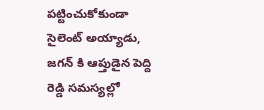పట్టించుకోకుండా సైలెంట్ అయ్యాడు, జగన్ కి ఆప్తుడైన పెద్ది రెడ్డి సమస్యల్లో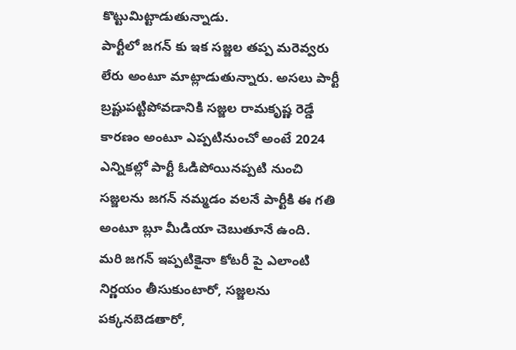కొట్టుమిట్టాడుతున్నాడు.
పార్టీలో జగన్ కు ఇక సజ్జల తప్ప మరెవ్వరు లేరు అంటూ మాట్లాడుతున్నారు. అసలు పార్టీ బ్రష్టుపట్టిపోవడానికి సజ్జల రామకృష్ణ రెడ్డే కారణం అంటూ ఎప్పటినుంచో అంటే 2024 ఎన్నికల్లో పార్టీ ఓడిపోయినప్పటి నుంచి సజ్జలను జగన్ నమ్మడం వలనే పార్టీకి ఈ గతి అంటూ బ్లూ మీడియా చెబుతూనే ఉంది.
మరి జగన్ ఇప్పటికైనా కోటరీ పై ఎలాంటి నిర్ణయం తీసుకుంటారో, సజ్జలను పక్కనబెడతారో,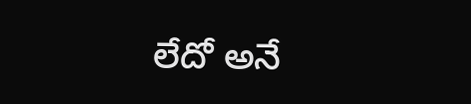లేదో అనే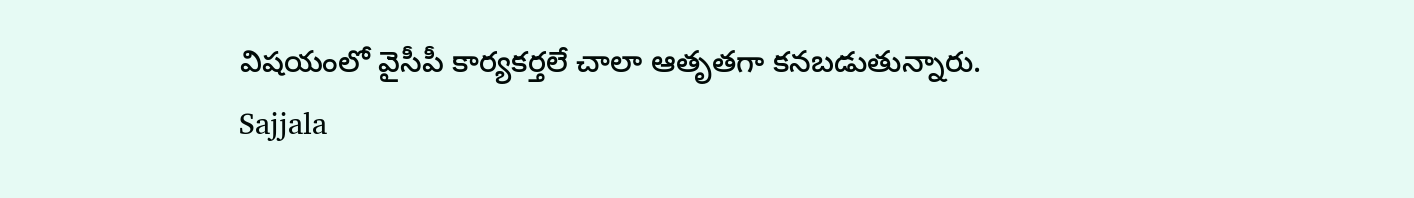విషయంలో వైసీపీ కార్యకర్తలే చాలా ఆతృతగా కనబడుతున్నారు.
Sajjala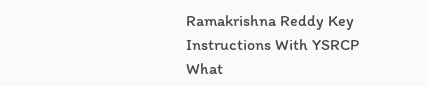Ramakrishna Reddy Key Instructions With YSRCP
What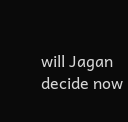will Jagan decide now